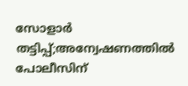സോളാര്‍ തട്ടിപ്പ്;അന്വേഷണത്തില്‍ പോലീസിന്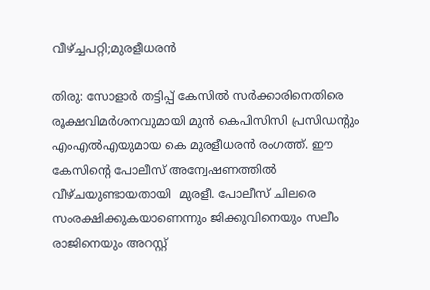വീഴ്ച്ചപറ്റി;മുരളീധരന്‍

തിരു: സോളാര്‍ തട്ടിപ്പ് കേസില്‍ സര്‍ക്കാരിനെതിരെ രൂക്ഷവിമര്‍ശനവുമായി മുന്‍ കെപിസിസി പ്രസിഡന്റും എംഎല്‍എയുമായ കെ മുരളീധരന്‍ രംഗത്ത്‌. ഈ കേസിന്റെ പോലീസ് അന്വേഷണത്തില്‍ വീഴ്ചയുണ്ടായതായി  മുരളീ. പോലീസ് ചിലരെ സംരക്ഷിക്കുകയാണെന്നും ജിക്കുവിനെയും സലീം രാജിനെയും അറസ്റ്റ്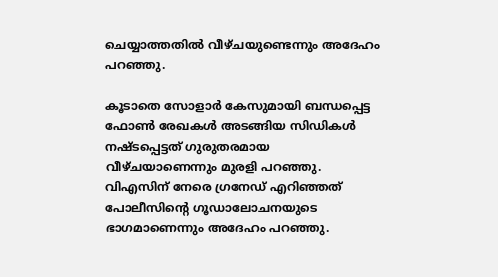ചെയ്യാത്തതില്‍ വീഴ്ചയുണ്ടെന്നും അദേഹം പറഞ്ഞു.

കൂടാതെ സോളാര്‍ കേസുമായി ബന്ധപ്പെട്ട ഫോണ്‍ രേഖകള്‍ അടങ്ങിയ സിഡികള്‍ നഷ്ടപ്പെട്ടത് ഗുരുതരമായ വീഴ്ചയാണെന്നും മുരളി പറഞ്ഞു. വിഎസിന് നേരെ ഗ്രനേഡ് എറിഞ്ഞത് പോലീസിന്റെ ഗൂഡാലോചനയുടെ ഭാഗമാണെന്നും അദേഹം പറഞ്ഞു.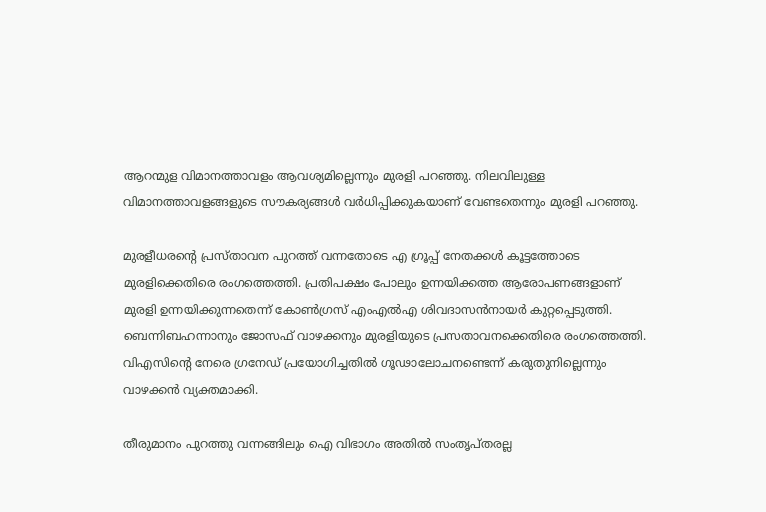ആറന്മുള വിമാനത്താവളം ആവശ്യമില്ലെന്നും മുരളി പറഞ്ഞു. നിലവിലുള്ള വിമാനത്താവളങ്ങളുടെ സൗകര്യങ്ങള്‍ വര്‍ധിപ്പിക്കുകയാണ് വേണ്ടതെന്നും മുരളി പറഞ്ഞു.

മുരളീധരന്റെ പ്രസ്താവന പുറത്ത് വന്നതോടെ എ ഗ്രൂപ്പ് നേതക്കള്‍ കൂട്ടത്തോടെ മുരളിക്കെതിരെ രംഗത്തെത്തി. പ്രതിപക്ഷം പോലും ഉന്നയിക്കത്ത ആരോപണങ്ങളാണ് മുരളി ഉന്നയിക്കുന്നതെന്ന് കോണ്‍ഗ്രസ് എംഎല്‍എ ശിവദാസന്‍നായര്‍ കുറ്റപ്പെടുത്തി. ബെന്നിബഹന്നാനും ജോസഫ് വാഴക്കനും മുരളിയുടെ പ്രസതാവനക്കെതിരെ രംഗത്തെത്തി. വിഎസിന്റെ നേരെ ഗ്രനേഡ് പ്രയോഗിച്ചതില്‍ ഗൂഢാലോചനണ്ടെന്ന് കരുതുനില്ലെന്നും വാഴക്കന്‍ വ്യക്തമാക്കി.

തീരുമാനം പുറത്തു വന്നങ്ങിലും ഐ വിഭാഗം അതില്‍ സംതൃപ്തരല്ല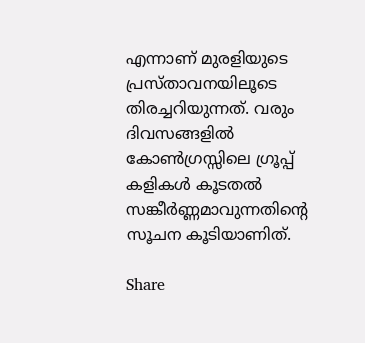എന്നാണ് മുരളിയുടെ പ്രസ്താവനയിലൂടെ തിരച്ചറിയുന്നത്. വരും ദിവസങ്ങളില്‍ കോണ്‍ഗ്രസ്സിലെ ഗ്രൂപ്പ്  കളികള്‍ കൂടതല്‍ സങ്കീര്‍ണ്ണമാവുന്നതിന്റെ സൂചന കൂടിയാണിത്.

Share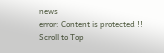news
error: Content is protected !!
Scroll to Top